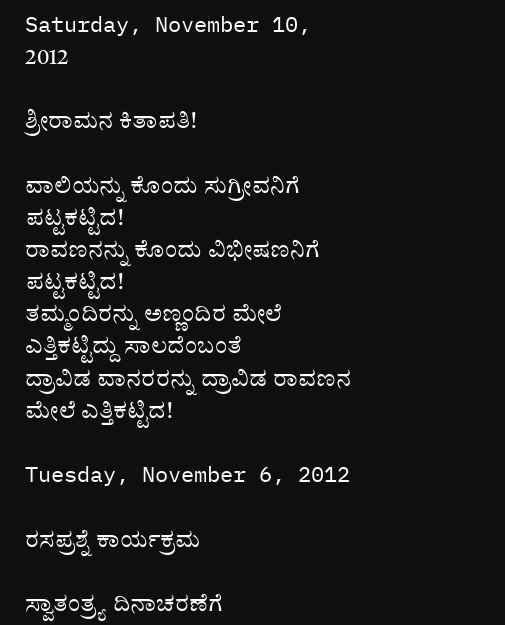Saturday, November 10, 2012

ಶ್ರೀರಾಮನ ಕಿತಾಪತಿ!

ವಾಲಿಯನ್ನು ಕೊಂದು ಸುಗ್ರೀವನಿಗೆ ಪಟ್ಟಕಟ್ಟಿದ!
ರಾವಣನನ್ನು ಕೊಂದು ವಿಭೀಷಣನಿಗೆ ಪಟ್ಟಕಟ್ಟಿದ!
ತಮ್ಮಂದಿರನ್ನು ಅಣ್ಣಂದಿರ ಮೇಲೆ ಎತ್ತಿಕಟ್ಟಿದ್ದು ಸಾಲದೆಂಬಂತೆ
ದ್ರಾವಿಡ ವಾನರರನ್ನು ದ್ರಾವಿಡ ರಾವಣನ ಮೇಲೆ ಎತ್ತಿಕಟ್ಟಿದ!

Tuesday, November 6, 2012

ರಸಪ್ರಶ್ನೆ ಕಾರ್ಯಕ್ರಮ

ಸ್ವಾತಂತ್ರ್ಯ ದಿನಾಚರಣೆಗೆ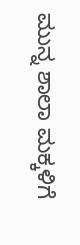ಮುನ್ನ ಶಾಲಾ ಮಕ್ಕಳಿಗೆ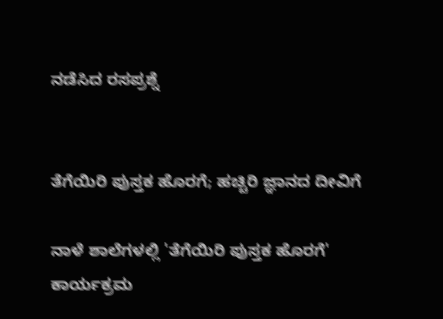ನಡೆಸಿದ ರಸಪ್ರಶ್ನೆ


ತೆಗೆಯಿರಿ ಪುಸ್ತಕ ಹೊರಗೆ; ಹಚ್ಚಿರಿ ಜ್ಞಾನದ ದೀವಿಗೆ

ನಾಳೆ ಶಾಲೆಗಳಲ್ಲಿ 'ತೆಗೆಯಿರಿ ಪುಸ್ತಕ ಹೊರಗೆ' ಕಾರ್ಯಕ್ರಮ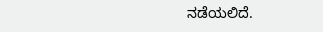ನಡೆಯಲಿದೆ.